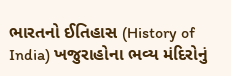ભારતનો ઈતિહાસ (History of India) ખજુરાહોના ભવ્ય મંદિરોનું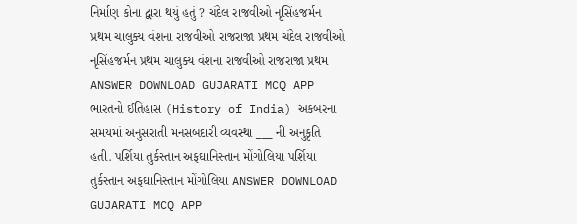નિર્માણ કોના દ્વારા થયું હતું ? ચંદેલ રાજવીઓ નૃસિંહજર્મન પ્રથમ ચાલુક્ય વંશના રાજવીઓ રાજરાજા પ્રથમ ચંદેલ રાજવીઓ નૃસિંહજર્મન પ્રથમ ચાલુક્ય વંશના રાજવીઓ રાજરાજા પ્રથમ ANSWER DOWNLOAD GUJARATI MCQ APP
ભારતનો ઈતિહાસ (History of India) અકબરના સમયમાં અનુસરાતી મનસબદારી વ્યવસ્થા ___ ની અનુકૃતિ હતી. પર્શિયા તુર્કસ્તાન અફઘાનિસ્તાન મોંગોલિયા પર્શિયા તુર્કસ્તાન અફઘાનિસ્તાન મોંગોલિયા ANSWER DOWNLOAD GUJARATI MCQ APP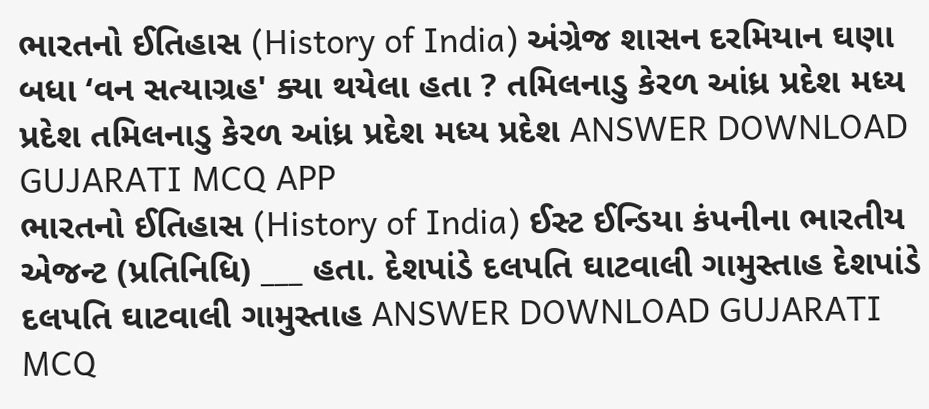ભારતનો ઈતિહાસ (History of India) અંગ્રેજ શાસન દરમિયાન ઘણા બધા ‘વન સત્યાગ્રહ' ક્યા થયેલા હતા ? તમિલનાડુ કેરળ આંધ્ર પ્રદેશ મધ્ય પ્રદેશ તમિલનાડુ કેરળ આંધ્ર પ્રદેશ મધ્ય પ્રદેશ ANSWER DOWNLOAD GUJARATI MCQ APP
ભારતનો ઈતિહાસ (History of India) ઈસ્ટ ઈન્ડિયા કંપનીના ભારતીય એજન્ટ (પ્રતિનિધિ) ___ હતા. દેશપાંડે દલપતિ ઘાટવાલી ગામુસ્તાહ દેશપાંડે દલપતિ ઘાટવાલી ગામુસ્તાહ ANSWER DOWNLOAD GUJARATI MCQ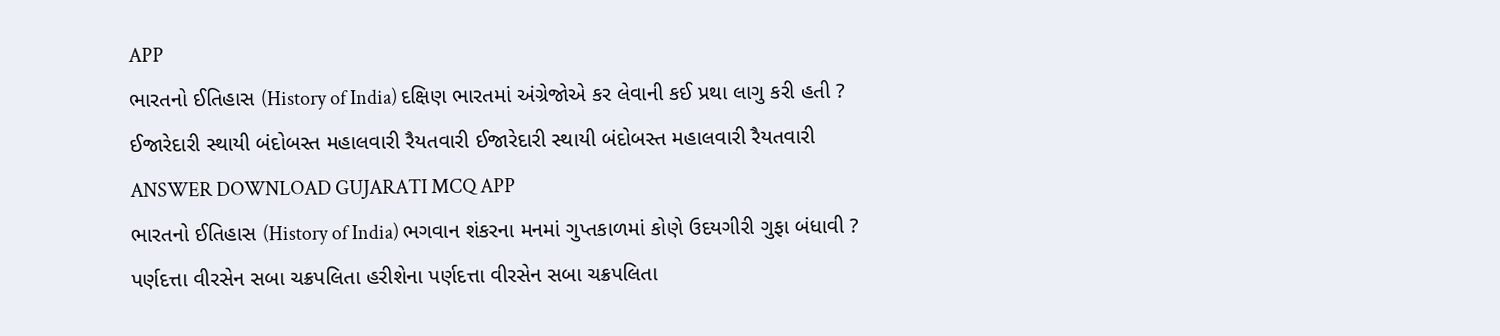APP
ભારતનો ઈતિહાસ (History of India) દક્ષિણ ભારતમાં અંગ્રેજોએ કર લેવાની કઈ પ્રથા લાગુ કરી હતી ? ઈજારેદારી સ્થાયી બંદોબસ્ત મહાલવારી રૈયતવારી ઈજારેદારી સ્થાયી બંદોબસ્ત મહાલવારી રૈયતવારી ANSWER DOWNLOAD GUJARATI MCQ APP
ભારતનો ઈતિહાસ (History of India) ભગવાન શંકરના મનમાં ગુપ્તકાળમાં કોણે ઉદયગીરી ગુફા બંધાવી ? પર્ણદત્તા વીરસેન સબા ચક્રપલિતા હરીશેના પર્ણદત્તા વીરસેન સબા ચક્રપલિતા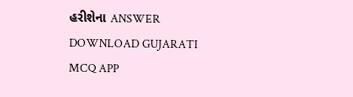હરીશેના ANSWER DOWNLOAD GUJARATI MCQ APP